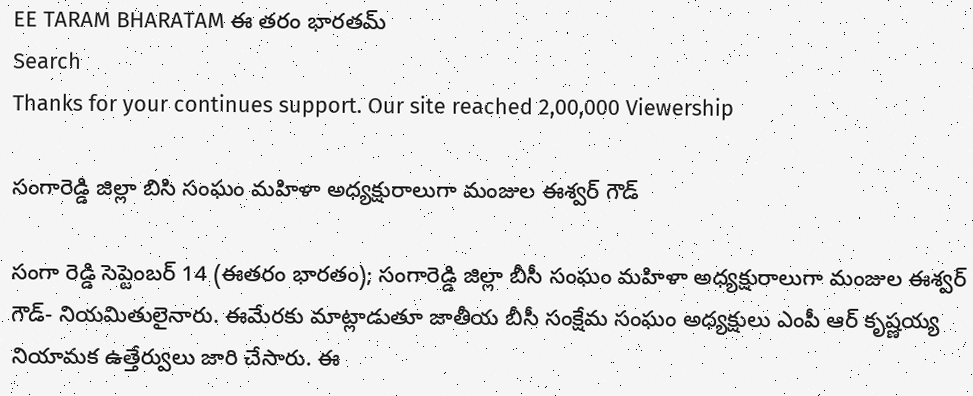EE TARAM BHARATAM ఈ తరం భారతమ్
Search
Thanks for your continues support. Our site reached 2,00,000 Viewership

సంగారెడ్డి జిల్లా బిసి సంఘం మహిళా అధ్యక్షురాలుగా మంజుల ఈశ్వర్ గౌడ్

సంగా రెడ్డి సెప్టెంబర్ 14 (ఈతరం భారతం); సంగారెడ్డి జిల్లా బీసీ సంఘం మహిళా అధ్యక్షురాలుగా మంజుల ఈశ్వర్ గౌడ్- నియమితులైనారు. ఈమేరకు మాట్లాడుతూ జాతీయ బీసీ సంక్షేమ సంఘం అధ్యక్షులు ఎంపీ ఆర్ కృష్ణయ్య నియామక ఉత్తేర్వులు జారి చేసారు. ఈ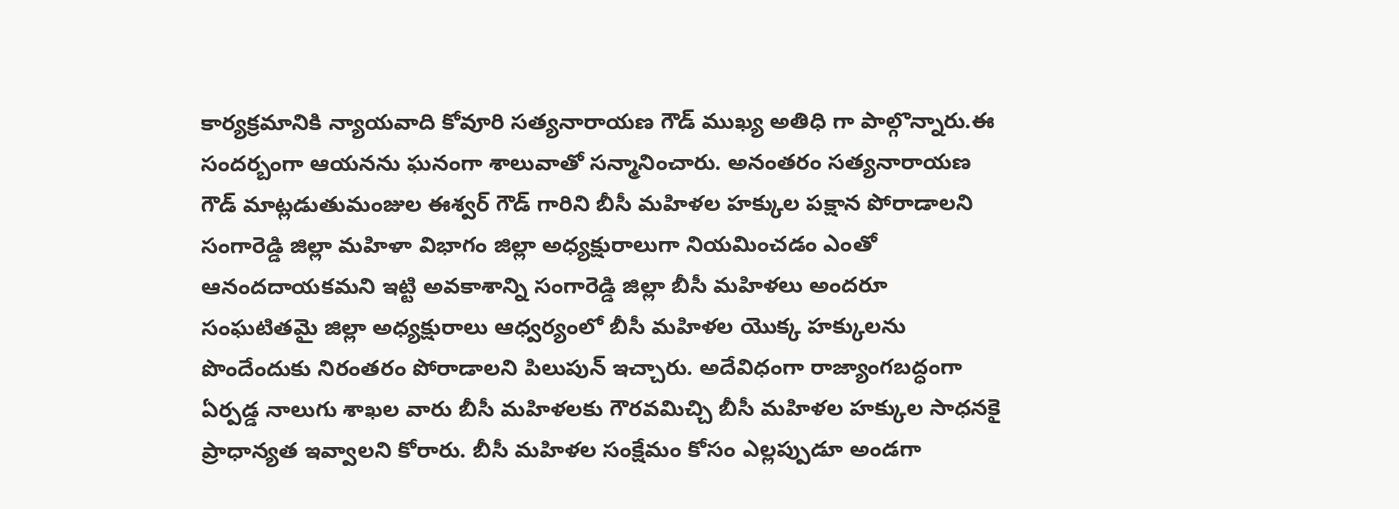కార్యక్రమానికి న్యాయవాది కోవూరి సత్యనారాయణ గౌడ్ ముఖ్య అతిధి గా పాల్గొన్నారు.ఈ సందర్బంగా ఆయనను ఘనంగా శాలువాతో సన్మానించారు. అనంతరం సత్యనారాయణ గౌడ్ మాట్లడుతుమంజుల ఈశ్వర్ గౌడ్ గారిని బీసీ మహిళల హక్కుల పక్షాన పోరాడాలని సంగారెడ్డి జిల్లా మహిళా విభాగం జిల్లా అధ్యక్షురాలుగా నియమించడం ఎంతో ఆనందదాయకమని ఇట్టి అవకాశాన్ని సంగారెడ్డి జిల్లా బీసీ మహిళలు అందరూ సంఘటితమై జిల్లా అధ్యక్షురాలు ఆధ్వర్యంలో బీసీ మహిళల యొక్క హక్కులను పొందేందుకు నిరంతరం పోరాడాలని పిలుపున్ ఇచ్చారు. అదేవిధంగా రాజ్యాంగబద్ధంగా ఏర్పడ్డ నాలుగు శాఖల వారు బీసీ మహిళలకు గౌరవమిచ్చి బీసీ మహిళల హక్కుల సాధనకై ప్రాధాన్యత ఇవ్వాలని కోరారు. బీసీ మహిళల సంక్షేమం కోసం ఎల్లప్పుడూ అండగా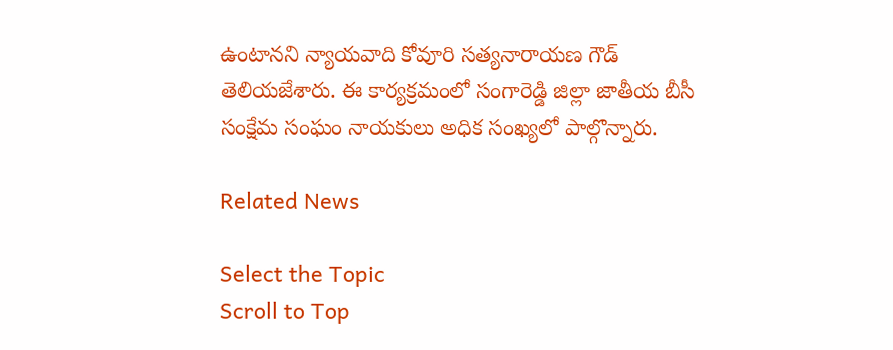ఉంటానని న్యాయవాది కోవూరి సత్యనారాయణ గౌడ్ తెలియజేశారు. ఈ కార్యక్రమంలో సంగారెడ్డి జిల్లా జాతీయ బీసీ సంక్షేమ సంఘం నాయకులు అధిక సంఖ్యలో పాల్గొన్నారు.

Related News

Select the Topic
Scroll to Top